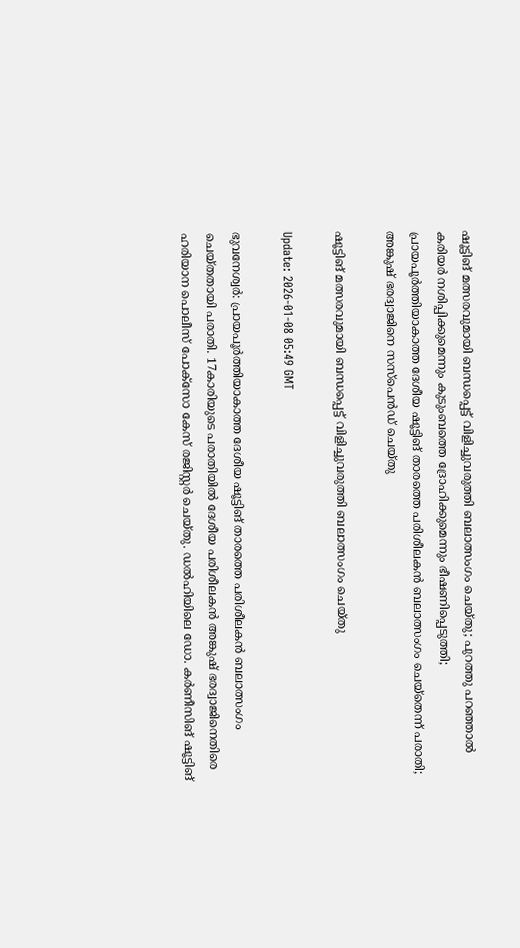ഷൂട്ടിങ് മത്സരവുമായി ബന്ധപ്പെട്ട് വിളിച്ചുവരുത്തി ബലാത്സംഗം ചെയ്തു; പുറത്തു പറഞ്ഞാല്‍ കരിയര്‍ നശിപ്പിക്കുമെന്നും കുടുംബത്തെ ദ്രോഹിക്കുമെന്നും ഭീഷണിപ്പെടുത്തി; പ്രായപൂര്‍ത്തിയാകാത്ത ദേശീയ ഷൂട്ടിങ് താരത്തെ പരിശീലകന്‍ ബലാത്സംഗം ചെയ്‌തെന്ന് പരാതി; അങ്കുഷ് ഭരദ്വാജിനെ സസ്‌പെന്‍ഡ് ചെയ്തു

ഷൂട്ടിങ് മത്സരവുമായി ബന്ധപ്പെട്ട് വിളിച്ചുവരുത്തി ബലാത്സംഗം ചെയ്തു

Update: 2026-01-08 05:49 GMT

ഭുവനേശ്വര്‍: പ്രായപൂര്‍ത്തിയാകാത്ത ദേശീയ ഷൂട്ടിങ് താരത്തെ പരിശീലകന്‍ ബലാത്സംഗം ചെയ്തതായി പരാതി. 17കാരിയുടെ പരാതിയില്‍ ദേശീയ പരിശീലകന്‍ അങ്കുഷ് ഭരദ്വാജിനെതിരെ ഹരിയാന പൊലീസ് പോക്‌സോ കേസ് രജിസ്റ്റര്‍ ചെയ്തു. ഡല്‍ഹിയിലെ ഡോ. കര്‍ണീസിങ് ഷൂട്ടിങ്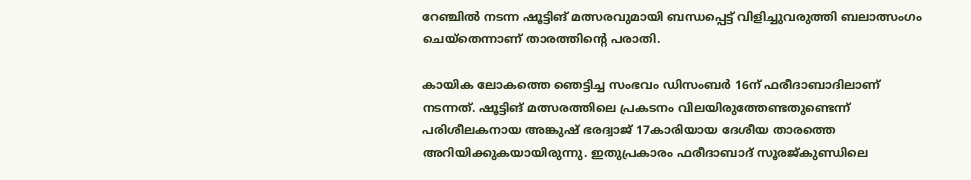റേഞ്ചില്‍ നടന്ന ഷൂട്ടിങ് മത്സരവുമായി ബന്ധപ്പെട്ട് വിളിച്ചുവരുത്തി ബലാത്സംഗം ചെയ്‌തെന്നാണ് താരത്തിന്റെ പരാതി.

കായിക ലോകത്തെ ഞെട്ടിച്ച സംഭവം ഡിസംബര്‍ 16ന് ഫരീദാബാദിലാണ് നടന്നത്. ഷൂട്ടിങ് മത്സരത്തിലെ പ്രകടനം വിലയിരുത്തേണ്ടതുണ്ടെന്ന് പരിശീലകനായ അങ്കുഷ് ഭരദ്വാജ് 17കാരിയായ ദേശീയ താരത്തെ അറിയിക്കുകയായിരുന്നു. ഇതുപ്രകാരം ഫരീദാബാദ് സൂരജ്കുണ്ഡിലെ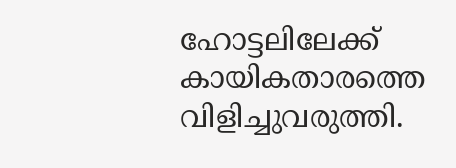ഹോട്ടലിലേക്ക് കായികതാരത്തെ വിളിച്ചുവരുത്തി.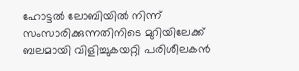ഹോട്ടല്‍ ലോബിയില്‍ നിന്ന് സംസാരിക്കുന്നതിനിടെ മുറിയിലേക്ക് ബലമായി വിളിച്ചുകയറ്റി പരിശീലകന്‍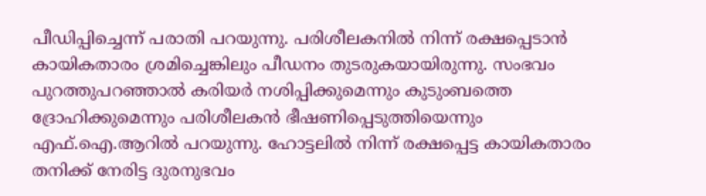പീഡിപ്പിച്ചെന്ന് പരാതി പറയുന്നു. പരിശീലകനില്‍ നിന്ന് രക്ഷപ്പെടാന്‍ കായികതാരം ശ്രമിച്ചെങ്കിലും പീഡനം തുടരുകയായിരുന്നു. സംഭവം പുറത്തുപറഞ്ഞാല്‍ കരിയര്‍ നശിപ്പിക്കുമെന്നും കുടുംബത്തെ ദ്രോഹിക്കുമെന്നും പരിശീലകന്‍ ഭീഷണിപ്പെടുത്തിയെന്നും എഫ്.ഐ.ആറില്‍ പറയുന്നു. ഹോട്ടലില്‍ നിന്ന് രക്ഷപ്പെട്ട കായികതാരം തനിക്ക് നേരിട്ട ദുരനുഭവം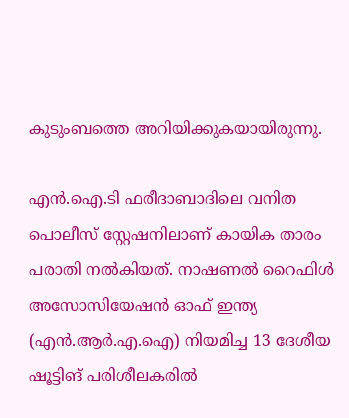കുടുംബത്തെ അറിയിക്കുകയായിരുന്നു.

എന്‍.ഐ.ടി ഫരീദാബാദിലെ വനിത പൊലീസ് സ്റ്റേഷനിലാണ് കായിക താരം പരാതി നല്‍കിയത്. നാഷണല്‍ റൈഫിള്‍ അസോസിയേഷന്‍ ഓഫ് ഇന്ത്യ (എന്‍.ആര്‍.എ.ഐ) നിയമിച്ച 13 ദേശീയ ഷൂട്ടിങ് പരിശീലകരില്‍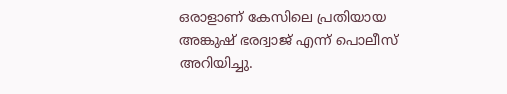ഒരാളാണ് കേസിലെ പ്രതിയായ അങ്കുഷ് ഭരദ്വാജ് എന്ന് പൊലീസ് അറിയിച്ചു.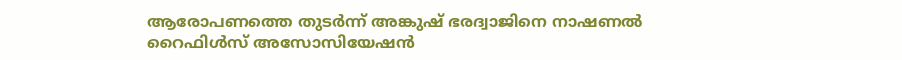ആരോപണത്തെ തുടര്‍ന്ന് അങ്കുഷ് ഭരദ്വാജിനെ നാഷണല്‍ റൈഫിള്‍സ് അസോസിയേഷന്‍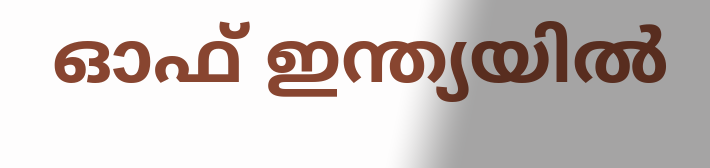ഓഫ് ഇന്ത്യയില്‍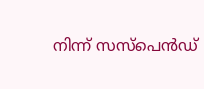നിന്ന് സസ്‌പെന്‍ഡ്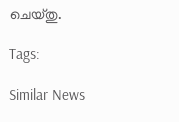ചെയ്തു.

Tags:

Similar News